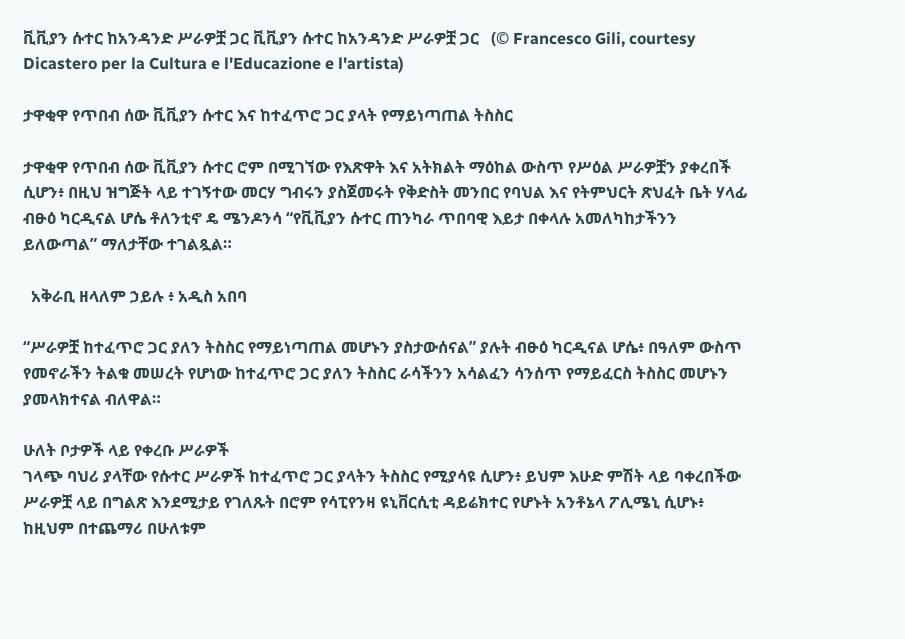ቪቪያን ሱተር ከአንዳንድ ሥራዎቿ ጋር ቪቪያን ሱተር ከአንዳንድ ሥራዎቿ ጋር   (© Francesco Gili, courtesy Dicastero per la Cultura e l'Educazione e l'artista)

ታዋቂዋ የጥበብ ሰው ቪቪያን ሱተር እና ከተፈጥሮ ጋር ያላት የማይነጣጠል ትስስር

ታዋቂዋ የጥበብ ሰው ቪቪያን ሱተር ሮም በሚገኘው የእጽዋት እና አትክልት ማዕከል ውስጥ የሥዕል ሥራዎቿን ያቀረበች ሲሆን፥ በዚህ ዝግጅት ላይ ተገኝተው መርሃ ግብሩን ያስጀመሩት የቅድስት መንበር የባህል እና የትምህርት ጽህፈት ቤት ሃላፊ ብፁዕ ካርዲናል ሆሴ ቶለንቲኖ ዴ ሜንዶንሳ “የቪቪያን ሱተር ጠንካራ ጥበባዊ እይታ በቀላሉ አመለካከታችንን ይለውጣል” ማለታቸው ተገልጿል።

  አቅራቢ ዘላለም ኃይሉ ፥ አዲስ አበባ

“ሥራዎቿ ከተፈጥሮ ጋር ያለን ትስስር የማይነጣጠል መሆኑን ያስታውሰናል” ያሉት ብፁዕ ካርዲናል ሆሴ፥ በዓለም ውስጥ የመኖራችን ትልቁ መሠረት የሆነው ከተፈጥሮ ጋር ያለን ትስስር ራሳችንን አሳልፈን ሳንሰጥ የማይፈርስ ትስስር መሆኑን ያመላክተናል ብለዋል።

ሁለት ቦታዎች ላይ የቀረቡ ሥራዎች
ገላጭ ባህሪ ያላቸው የሱተር ሥራዎች ከተፈጥሮ ጋር ያላትን ትስስር የሚያሳዩ ሲሆን፥ ይህም እሁድ ምሽት ላይ ባቀረበችው ሥራዎቿ ላይ በግልጽ እንደሚታይ የገለጹት በሮም የሳፒየንዛ ዩኒቨርሲቲ ዳይሬክተር የሆኑት አንቶኔላ ፖሊሜኒ ሲሆኑ፥ ከዚህም በተጨማሪ በሁለቱም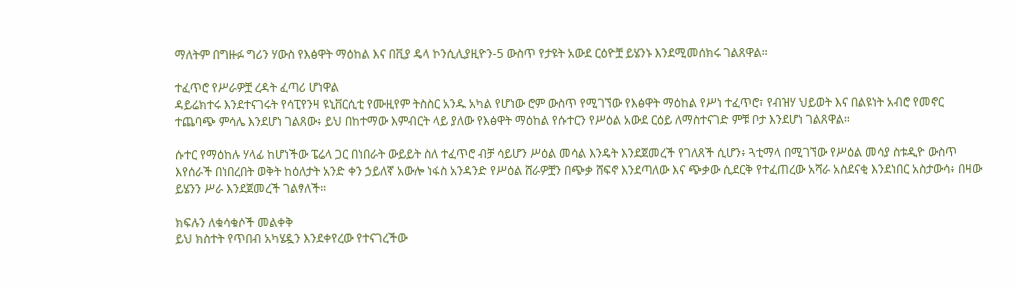ማለትም በግዙፉ ግሪን ሃውስ የእፅዋት ማዕከል እና በቪያ ዴላ ኮንሲሊያዚዮን-5 ውስጥ የታዩት አውደ ርዕዮቿ ይሄንኑ እንደሚመሰክሩ ገልጸዋል።

ተፈጥሮ የሥራዎቿ ረዳት ፈጣሪ ሆነዋል
ዳይሬክተሩ እንደተናገሩት የሳፒየንዛ ዩኒቨርሲቲ የሙዚየም ትስስር አንዱ አካል የሆነው ሮም ውስጥ የሚገኘው የእፅዋት ማዕከል የሥነ ተፈጥሮ፣ የብዝሃ ህይወት እና በልዩነት አብሮ የመኖር ተጨባጭ ምሳሌ እንደሆነ ገልጸው፥ ይህ በከተማው እምብርት ላይ ያለው የእፅዋት ማዕከል የሱተርን የሥዕል አውደ ርዕይ ለማስተናገድ ምቹ ቦታ እንደሆነ ገልጸዋል።

ሱተር የማዕከሉ ሃላፊ ከሆነችው ፔሬላ ጋር በነበራት ውይይት ስለ ተፈጥሮ ብቻ ሳይሆን ሥዕል መሳል እንዴት እንደጀመረች የገለጸች ሲሆን፥ ጓቲማላ በሚገኘው የሥዕል መሳያ ስቱዲዮ ውስጥ እየሰራች በነበረበት ወቅት ከዕለታት አንድ ቀን ኃይለኛ አውሎ ነፋስ አንዳንድ የሥዕል ሸራዎቿን በጭቃ ሸፍኖ እንደጣለው እና ጭቃው ሲደርቅ የተፈጠረው አሻራ አስደናቂ እንደነበር አስታውሳ፥ በዛው ይሄንን ሥራ እንደጀመረች ገልፃለች።

ክፍሉን ለቁሳቁሶች መልቀቅ
ይህ ክስተት የጥበብ አካሄዷን እንደቀየረው የተናገረችው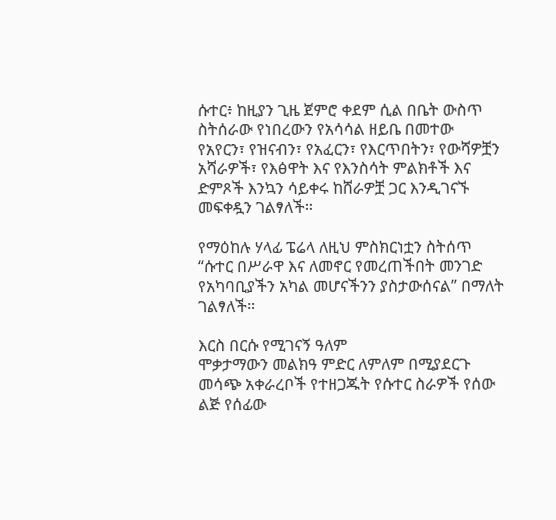ሱተር፥ ከዚያን ጊዜ ጀምሮ ቀደም ሲል በቤት ውስጥ ስትሰራው የነበረውን የአሳሳል ዘይቤ በመተው የአየርን፣ የዝናብን፣ የአፈርን፣ የእርጥበትን፣ የውሻዎቿን አሻራዎች፣ የእፅዋት እና የእንስሳት ምልክቶች እና ድምጾች እንኳን ሳይቀሩ ከሸራዎቿ ጋር እንዲገናኙ መፍቀዷን ገልፃለች።

የማዕከሉ ሃላፊ ፔሬላ ለዚህ ምስክርነቷን ስትሰጥ “ሱተር በሥራዋ እና ለመኖር የመረጠችበት መንገድ የአካባቢያችን አካል መሆናችንን ያስታውሰናል” በማለት ገልፃለች።

እርስ በርሱ የሚገናኝ ዓለም
ሞቃታማውን መልክዓ ምድር ለምለም በሚያደርጉ መሳጭ አቀራረቦች የተዘጋጁት የሱተር ስራዎች የሰው ልጅ የሰፊው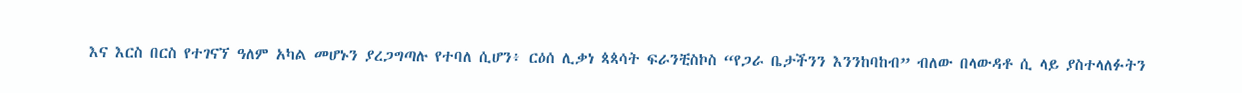እና እርስ በርስ የተገናኘ ዓለም አካል መሆኑን ያረጋግጣሉ የተባለ ሲሆን፥ ርዕሰ ሊቃነ ጳጳሳት ፍራንቺስኮስ “የጋራ ቤታችንን እንንከባከብ” ብለው በላውዳቶ ሲ ላይ ያስተላለፉትን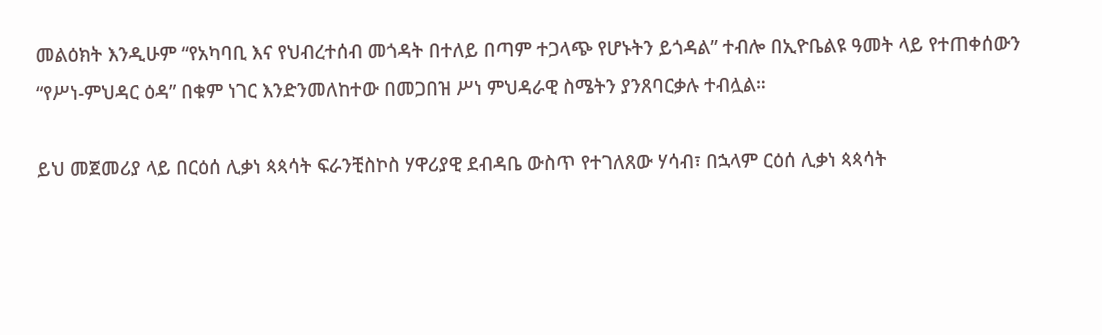መልዕክት እንዲሁም “የአካባቢ እና የህብረተሰብ መጎዳት በተለይ በጣም ተጋላጭ የሆኑትን ይጎዳል” ተብሎ በኢዮቤልዩ ዓመት ላይ የተጠቀሰውን “የሥነ-ምህዳር ዕዳ” በቁም ነገር እንድንመለከተው በመጋበዝ ሥነ ምህዳራዊ ስሜትን ያንጸባርቃሉ ተብሏል።

ይህ መጀመሪያ ላይ በርዕሰ ሊቃነ ጳጳሳት ፍራንቺስኮስ ሃዋሪያዊ ደብዳቤ ውስጥ የተገለጸው ሃሳብ፣ በኋላም ርዕሰ ሊቃነ ጳጳሳት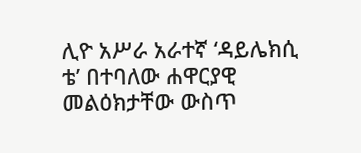ሊዮ አሥራ አራተኛ ‘ዳይሌክሲ ቴ’ በተባለው ሐዋርያዊ መልዕክታቸው ውስጥ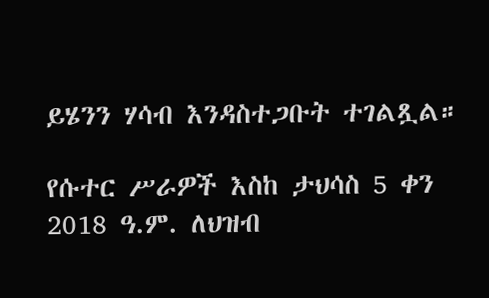ይሄንን ሃሳብ እንዳስተጋቡት ተገልጿል።

የሱተር ሥራዎች እስከ ታህሳስ 5 ቀን 2018 ዓ.ም. ለህዝብ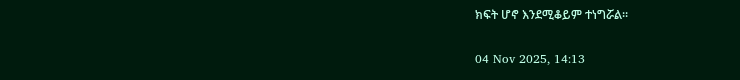ክፍት ሆኖ እንደሚቆይም ተነግሯል።

04 Nov 2025, 14:13